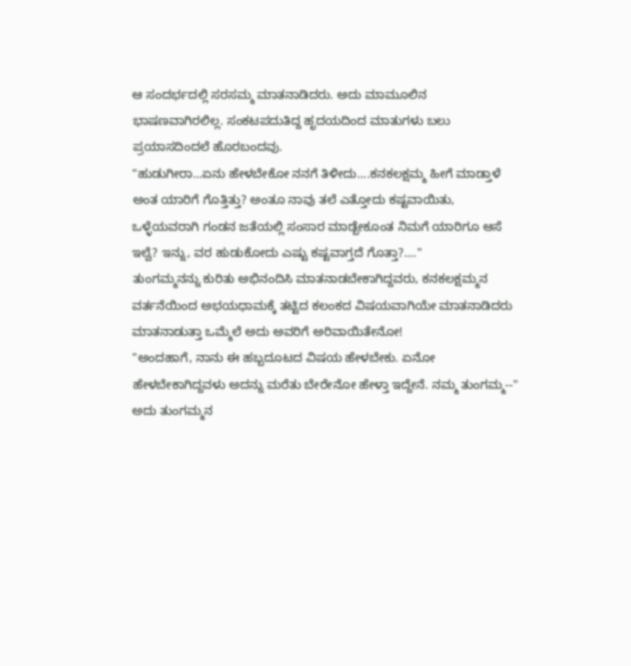ಆ ಸಂದರ್ಭದಲ್ಲಿ ಸರಸಮ್ಮ ಮಾತನಾಡಿದರು. ಅದು ಮಾಮೂಲಿನ ಭಾಷಣವಾಗಿರಲಿಲ್ಲ. ಸಂಕಟಪದುತಿದ್ದ ಹೃದಯದಿಂದ ಮಾತುಗಳು ಬಲು ಪ್ರಯಾಸದಿಂದಲೆ ಹೊರಬಂದವು.
"ಹುಡುಗೀರಾ...ಏನು ಹೇಳಬೇಕೋ ನನಗೆ ತಿಳೀದು....ಕನಕಲಕ್ಷಮ್ಮ ಹೀಗೆ ಮಾಡ್ತಾಳೆ ಅಂತ ಯಾರಿಗೆ ಗೊತ್ತಿತ್ತು? ಅಂತೂ ನಾವು ತಲೆ ಎತ್ತೋದು ಕಷ್ಟವಾಯಿತು, ಒಳ್ಳೆಯವರಾಗಿ ಗಂಡನ ಜತೆಯಲ್ಲಿ ಸಂಸಾರ ಮಾಡ್ಬೇಕೂಂತ ನಿಮಗೆ ಯಾರಿಗೂ ಆಸೆ ಇಲ್ವೆ? ಇನ್ನು, ವರ ಹುಡುಕೋದು ಎಷ್ಟು ಕಷ್ಟವಾಗ್ತದೆ ಗೊತ್ತಾ?...."
ತುಂಗಮ್ಮನನ್ನು ಕುರಿತು ಅಭಿನಂದಿಸಿ ಮಾತನಾಡಬೇಕಾಗಿದ್ದವರು, ಕನಕಲಕ್ಷಮ್ಮನ ವರ್ತನೆಯಿಂದ ಅಭಯಧಾಮಕ್ಕೆ ತಟ್ಟಿದ ಕಲಂಕದ ವಿಷಯವಾಗಿಯೇ ಮಾತನಾಡಿದರು ಮಾತನಾಡುತ್ತಾ ಒಮ್ಮೆಲೆ ಅದು ಅವರಿಗೆ ಅರಿವಾಯಿತೇನೋ!
"ಅಂದಹಾಗೆ, ನಾನು ಈ ಹಬ್ಬದೂಟದ ವಿಷಯ ಹೇಳಬೇಕು. ಏನೋ ಹೇಳಬೇಕಾಗಿದ್ದವಳು ಅದನ್ನು ಮರೆತು ಬೇರೇನೋ ಹೇಳ್ತಾ ಇದ್ದೇನೆ. ನಮ್ಮ ತುಂಗಮ್ಮ--"
ಅದು ತುಂಗಮ್ಮನ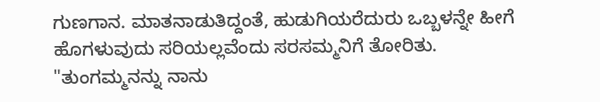ಗುಣಗಾನ. ಮಾತನಾಡುತಿದ್ದಂತೆ, ಹುಡುಗಿಯರೆದುರು ಒಬ್ಬಳನ್ನೇ ಹೀಗೆ ಹೊಗಳುವುದು ಸರಿಯಲ್ಲವೆಂದು ಸರಸಮ್ಮನಿಗೆ ತೋರಿತು.
"ತುಂಗಮ್ಮನನ್ನು ನಾನು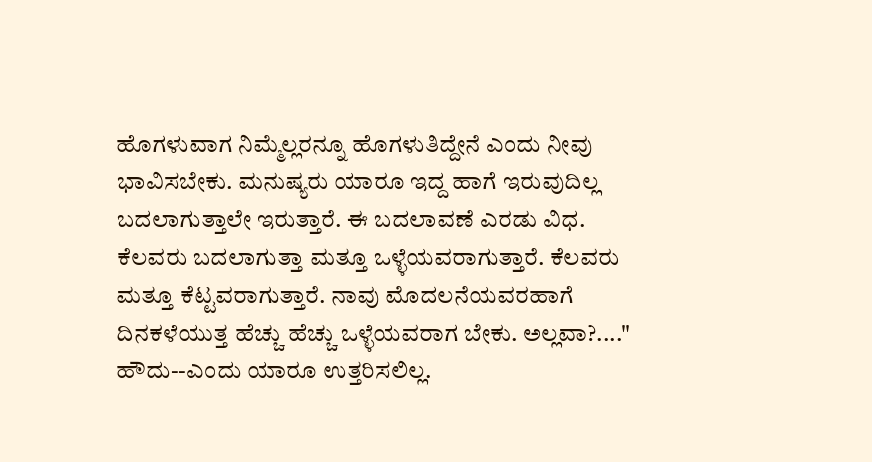ಹೊಗಳುವಾಗ ನಿಮ್ಮೆಲ್ಲರನ್ನೂ ಹೊಗಳುತಿದ್ದೇನೆ ಎಂದು ನೀವು ಭಾವಿಸಬೇಕು. ಮನುಷ್ಯರು ಯಾರೂ ಇದ್ದ ಹಾಗೆ ಇರುವುದಿಲ್ಲ ಬದಲಾಗುತ್ತಾಲೇ ಇರುತ್ತಾರೆ. ಈ ಬದಲಾವಣೆ ಎರಡು ವಿಧ. ಕೆಲವರು ಬದಲಾಗುತ್ತಾ ಮತ್ತೂ ಒಳ್ಳೆಯವರಾಗುತ್ತಾರೆ. ಕೆಲವರು ಮತ್ತೂ ಕೆಟ್ಟವರಾಗುತ್ತಾರೆ. ನಾವು ಮೊದಲನೆಯವರಹಾಗೆ ದಿನಕಳೆಯುತ್ತ ಹೆಚ್ಚು ಹೆಚ್ಚು ಒಳ್ಳೆಯವರಾಗ ಬೇಕು. ಅಲ್ಲವಾ?...."
ಹೌದು--ಎಂದು ಯಾರೂ ಉತ್ತರಿಸಲಿಲ್ಲ.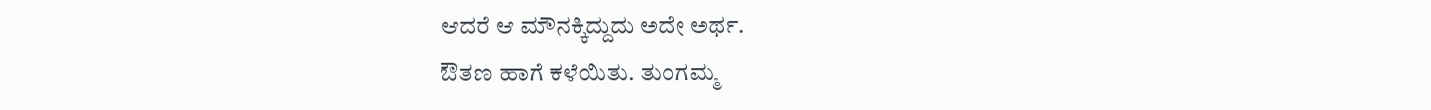ಆದರೆ ಆ ಮೌನಕ್ಕಿದ್ದುದು ಅದೇ ಅರ್ಥ.
ಔತಣ ಹಾಗೆ ಕಳೆಯಿತು. ತುಂಗಮ್ಮ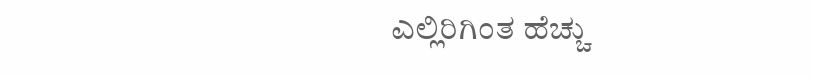ಎಲ್ಲಿರಿಗಿಂತ ಹೆಚ್ಚು